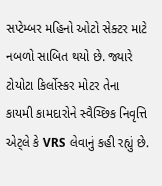સપ્ટેમ્બર મહિનો ઓટો સેક્ટર માટે નબળો સાબિત થયો છે. જ્યારે ટોયોટા કિર્લોસ્કર મોટર તેના કાયમી કામદારોને સ્વૈચ્છિક નિવૃત્તિ એટ્લે કે VRS લેવાનું કહી રહ્યું છે.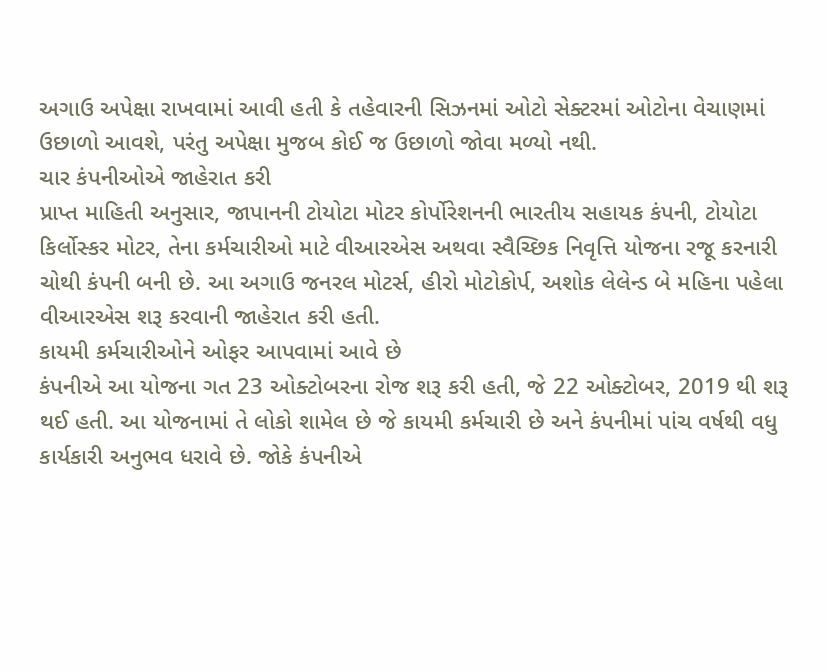અગાઉ અપેક્ષા રાખવામાં આવી હતી કે તહેવારની સિઝનમાં ઓટો સેક્ટરમાં ઓટોના વેચાણમાં ઉછાળો આવશે, પરંતુ અપેક્ષા મુજબ કોઈ જ ઉછાળો જોવા મળ્યો નથી.
ચાર કંપનીઓએ જાહેરાત કરી
પ્રાપ્ત માહિતી અનુસાર, જાપાનની ટોયોટા મોટર કોર્પોરેશનની ભારતીય સહાયક કંપની, ટોયોટા કિર્લોસ્કર મોટર, તેના કર્મચારીઓ માટે વીઆરએસ અથવા સ્વૈચ્છિક નિવૃત્તિ યોજના રજૂ કરનારી ચોથી કંપની બની છે. આ અગાઉ જનરલ મોટર્સ, હીરો મોટોકોર્પ, અશોક લેલેન્ડ બે મહિના પહેલા વીઆરએસ શરૂ કરવાની જાહેરાત કરી હતી.
કાયમી કર્મચારીઓને ઓફર આપવામાં આવે છે
કંપનીએ આ યોજના ગત 23 ઓક્ટોબરના રોજ શરૂ કરી હતી, જે 22 ઓક્ટોબર, 2019 થી શરૂ થઈ હતી. આ યોજનામાં તે લોકો શામેલ છે જે કાયમી કર્મચારી છે અને કંપનીમાં પાંચ વર્ષથી વધુ કાર્યકારી અનુભવ ધરાવે છે. જોકે કંપનીએ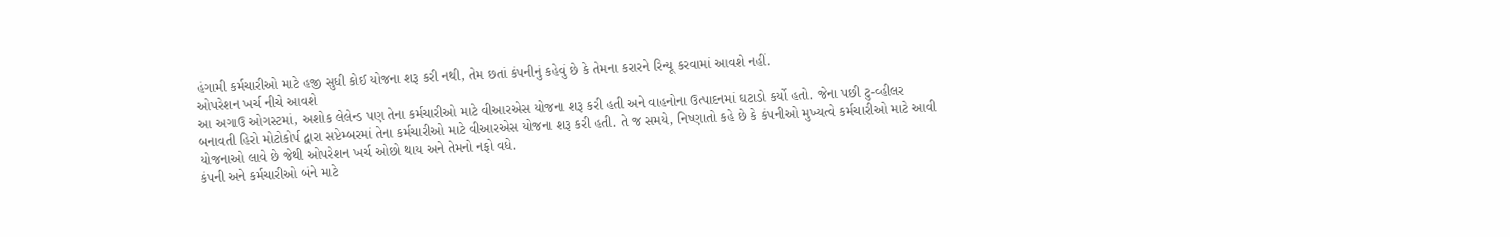હંગામી કર્મચારીઓ માટે હજી સુધી કોઈ યોજના શરૂ કરી નથી, તેમ છતાં કંપનીનું કહેવું છે કે તેમના કરારને રિન્યૂ કરવામાં આવશે નહીં.
ઓપરેશન ખર્ચ નીચે આવશે
આ અગાઉ ઓગસ્ટમાં, અશોક લેલેન્ડ પણ તેના કર્મચારીઓ માટે વીઆરએસ યોજના શરૂ કરી હતી અને વાહનોના ઉત્પાદનમાં ઘટાડો કર્યો હતો. જેના પછી ટુ-વ્હીલર બનાવતી હિરો મોટોકોર્પ દ્વારા સપ્ટેમ્બરમાં તેના કર્મચારીઓ માટે વીઆરએસ યોજના શરૂ કરી હતી. તે જ સમયે, નિષ્ણાતો કહે છે કે કંપનીઓ મુખ્યત્વે કર્મચારીઓ માટે આવી યોજનાઓ લાવે છે જેથી ઓપરેશન ખર્ચ ઓછો થાય અને તેમનો નફો વધે.
કંપની અને કર્મચારીઓ બંને માટે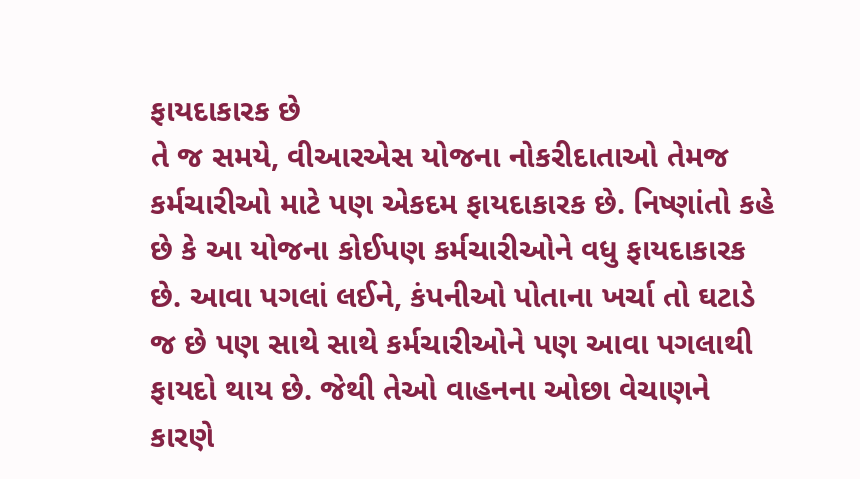ફાયદાકારક છે
તે જ સમયે, વીઆરએસ યોજના નોકરીદાતાઓ તેમજ કર્મચારીઓ માટે પણ એકદમ ફાયદાકારક છે. નિષ્ણાંતો કહે છે કે આ યોજના કોઈપણ કર્મચારીઓને વધુ ફાયદાકારક છે. આવા પગલાં લઈને, કંપનીઓ પોતાના ખર્ચા તો ઘટાડે જ છે પણ સાથે સાથે કર્મચારીઓને પણ આવા પગલાથી ફાયદો થાય છે. જેથી તેઓ વાહનના ઓછા વેચાણને કારણે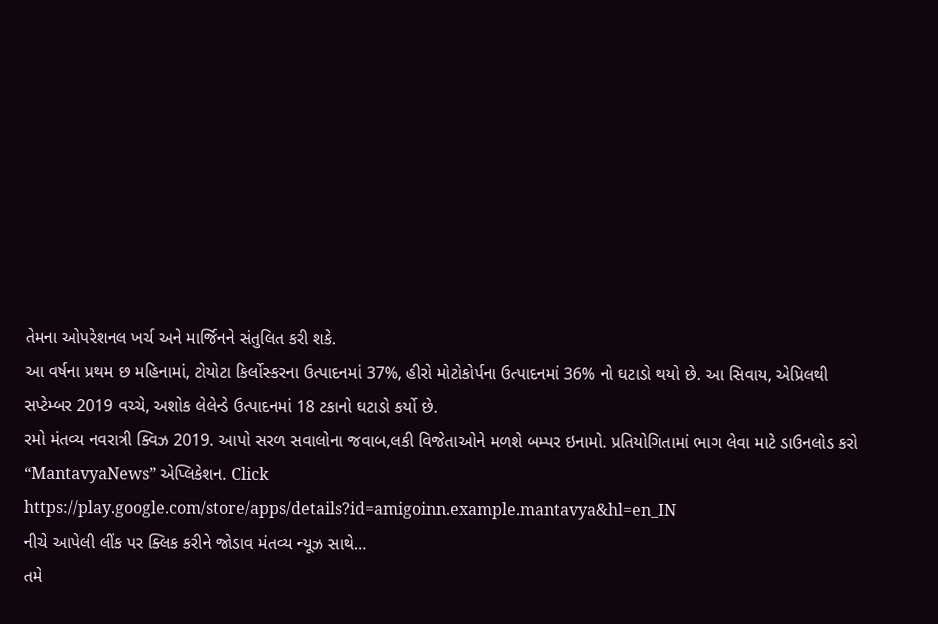તેમના ઓપરેશનલ ખર્ચ અને માર્જિનને સંતુલિત કરી શકે.
આ વર્ષના પ્રથમ છ મહિનામાં, ટોયોટા કિર્લોસ્કરના ઉત્પાદનમાં 37%, હીરો મોટોકોર્પના ઉત્પાદનમાં 36% નો ઘટાડો થયો છે. આ સિવાય, એપ્રિલથી સપ્ટેમ્બર 2019 વચ્ચે, અશોક લેલેન્ડે ઉત્પાદનમાં 18 ટકાનો ઘટાડો કર્યો છે.
રમો મંતવ્ય નવરાત્રી ક્વિઝ 2019. આપો સરળ સવાલોના જવાબ,લકી વિજેતાઓને મળશે બમ્પર ઇનામો. પ્રતિયોગિતામાં ભાગ લેવા માટે ડાઉનલોડ કરો
“MantavyaNews” એપ્લિકેશન. Click https://play.google.com/store/apps/details?id=amigoinn.example.mantavya&hl=en_IN
નીચે આપેલી લીંક પર ક્લિક કરીને જોડાવ મંતવ્ય ન્યૂઝ સાથે…
તમે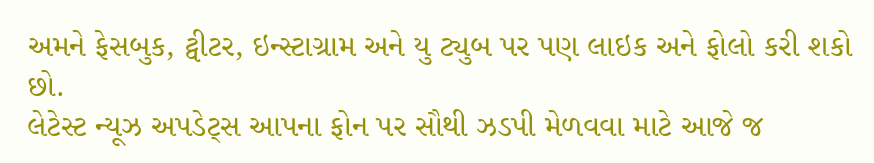અમને ફેસબુક, ટ્વીટર, ઇન્સ્ટાગ્રામ અને યુ ટ્યુબ પર પણ લાઇક અને ફોલો કરી શકો છો.
લેટેસ્ટ ન્યૂઝ અપડેટ્સ આપના ફોન પર સૌથી ઝડપી મેળવવા માટે આજે જ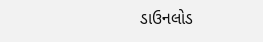ડાઉનલોડ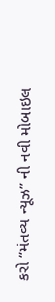કરો “મંતવ્ય ન્યૂઝ” ની નવી મોબાઇલ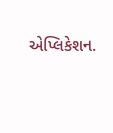એપ્લિકેશન.